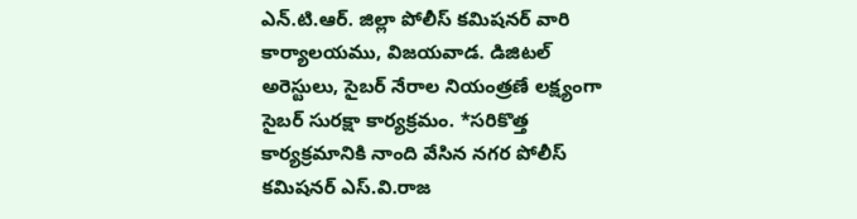ఎన్.టి.ఆర్. జిల్లా పోలీస్ కమిషనర్ వారి కార్యాలయము, విజయవాడ. డిజిటల్ అరెస్టులు, సైబర్ నేరాల నియంత్రణే లక్ష్యంగా సైబర్ సురక్షా కార్యక్రమం. *సరికొత్త కార్యక్రమానికి నాంది వేసిన నగర పోలీస్ కమిషనర్ ఎస్.వి.రాజ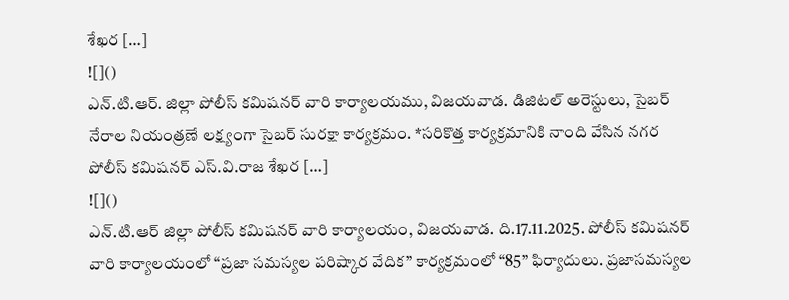శేఖర […]
![]()
ఎన్.టి.ఆర్. జిల్లా పోలీస్ కమిషనర్ వారి కార్యాలయము, విజయవాడ. డిజిటల్ అరెస్టులు, సైబర్ నేరాల నియంత్రణే లక్ష్యంగా సైబర్ సురక్షా కార్యక్రమం. *సరికొత్త కార్యక్రమానికి నాంది వేసిన నగర పోలీస్ కమిషనర్ ఎస్.వి.రాజ శేఖర […]
![]()
ఎన్.టి.ఆర్ జిల్లా పోలీస్ కమిషనర్ వారి కార్యాలయం, విజయవాడ. ది.17.11.2025. పోలీస్ కమిషనర్ వారి కార్యాలయంలో “ప్రజా సమస్యల పరిష్కార వేదిక” కార్యక్రమంలో “85” ఫిర్యాదులు. ప్రజాసమస్యల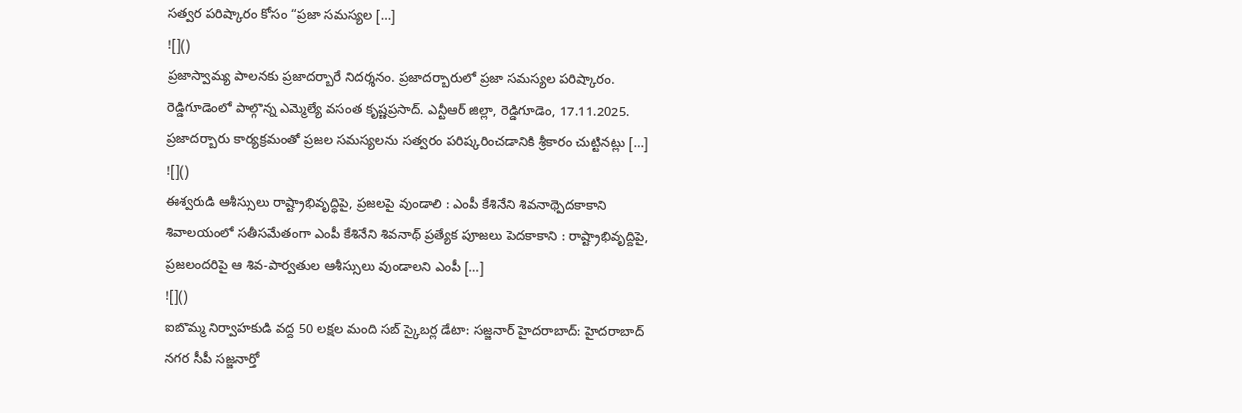సత్వర పరిష్కారం కోసం “ప్రజా సమస్యల […]
![]()
ప్రజాస్వామ్య పాలనకు ప్రజాదర్బారే నిదర్శనం. ప్రజాదర్బారులో ప్రజా సమస్యల పరిష్కారం. రెడ్డిగూడెంలో పాల్గొన్న ఎమ్మెల్యే వసంత కృష్ణప్రసాద్. ఎన్టీఆర్ జిల్లా, రెడ్డిగూడెం, 17.11.2025. ప్రజాదర్బారు కార్యక్రమంతో ప్రజల సమస్యలను సత్వరం పరిష్కరించడానికి శ్రీకారం చుట్టినట్లు […]
![]()
ఈశ్వరుడి ఆశీస్సులు రాష్ట్రాభివృద్ధిపై, ప్రజలపై వుండాలి : ఎంపీ కేశినేని శివనాథ్పెదకాకాని శివాలయంలో సతీసమేతంగా ఎంపీ కేశినేని శివనాథ్ ప్రత్యేక పూజలు పెదకాకాని : రాష్ట్రాభివృద్దిపై, ప్రజలందరిపై ఆ శివ-పార్వతుల ఆశీస్సులు వుండాలని ఎంపీ […]
![]()
ఐబొమ్మ నిర్వాహకుడి వద్ద 50 లక్షల మంది సబ్ స్కైబర్ల డేటా: సజ్జనార్ హైదరాబాద్: హైదరాబాద్ నగర సీపీ సజ్జనార్తో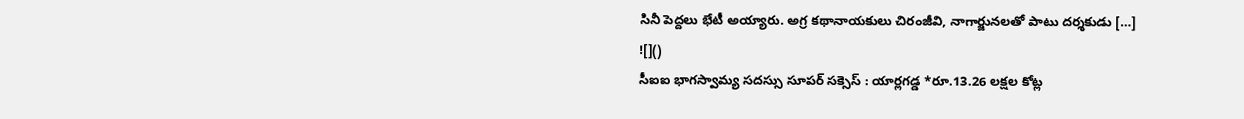సినీ పెద్దలు భేటీ అయ్యారు. అగ్ర కథానాయకులు చిరంజీవి, నాగార్జునలతో పాటు దర్శకుడు […]
![]()
సీఐఐ భాగస్వామ్య సదస్సు సూపర్ సక్సెస్ : యార్లగడ్డ *రూ.13.26 లక్షల కోట్ల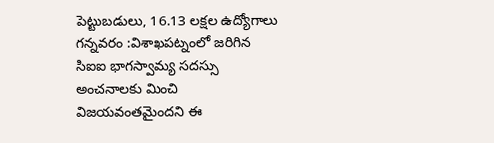పెట్టుబడులు, 16.13 లక్షల ఉద్యోగాలు గన్నవరం :విశాఖపట్నంలో జరిగిన సిఐఐ భాగస్వామ్య సదస్సు అంచనాలకు మించి విజయవంతమైందని ఈ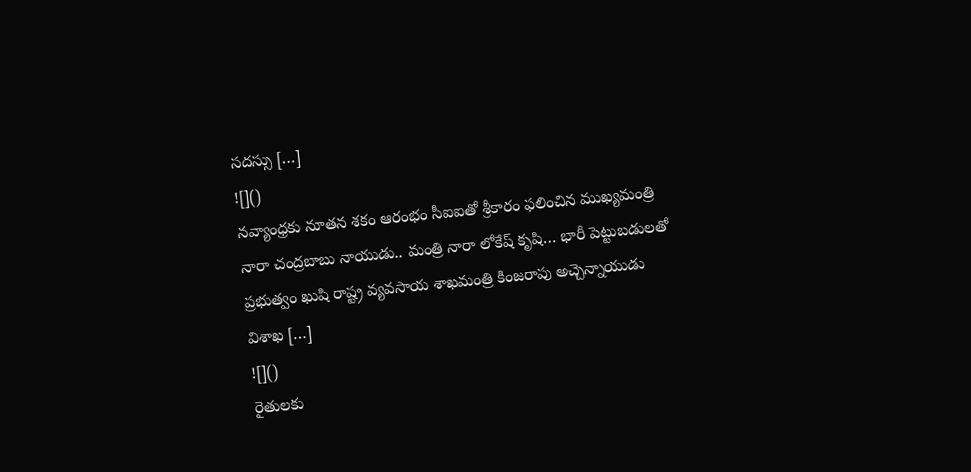సదస్సు […]
![]()
నవ్యాంధ్రకు నూతన శకం ఆరంభం సీఐఐతో శ్రీకారం ఫలించిన ముఖ్యమంత్రి నారా చంద్రబాబు నాయుడు.. మంత్రి నారా లోకేష్ కృషి… భారీ పెట్టుబడులతో ప్రభుత్వం ఖుషి రాష్ట్ర వ్యవసాయ శాఖమంత్రి కింజరాపు అచ్చెన్నాయుడు విశాఖ […]
![]()
రైతులకు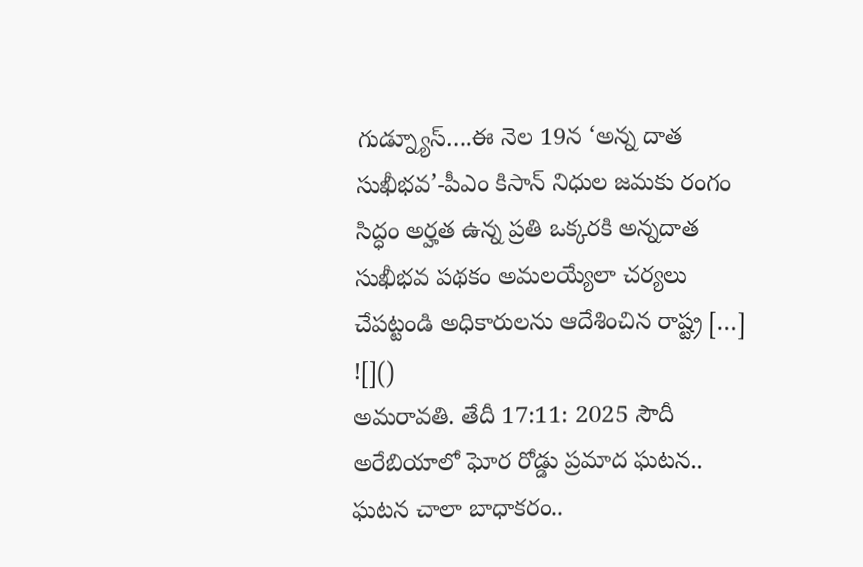గుడ్న్యూస్….ఈ నెల 19న ‘అన్న దాత సుఖీభవ’-పీఎం కిసాన్ నిధుల జమకు రంగం సిద్ధం అర్హత ఉన్న ప్రతి ఒక్కరకి అన్నదాత సుఖీభవ పథకం అమలయ్యేలా చర్యలు చేపట్టండి అధికారులను ఆదేశించిన రాష్ట్ర […]
![]()
అమరావతి. తేదీ 17:11: 2025 సౌదీ అరేబియాలో ఘోర రోడ్డు ప్రమాద ఘటన.. ఘటన చాలా బాధాకరం..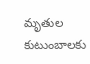మృతుల కుటుంబాలకు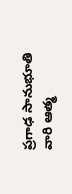ప్రగాఢ సానుభూతి వారి ఆత్మ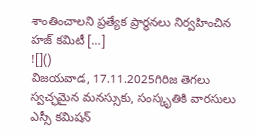శాంతించాలని ప్రత్యేక ప్రార్థనలు నిర్వహించిన హజ్ కమిటీ […]
![]()
విజయవాడ, 17.11.2025గిరిజ తెగలు స్వచ్ఛమైన మనస్సుకు, సంస్కృతికి వారసులు ఎస్సీ కమిషన్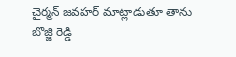చైర్మన్ జవహర్ మాట్లాడుతూ తాను బొజ్జి రెడ్డి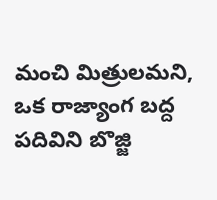మంచి మిత్రులమని, ఒక రాజ్యాంగ బద్ద పదివిని బొజ్జి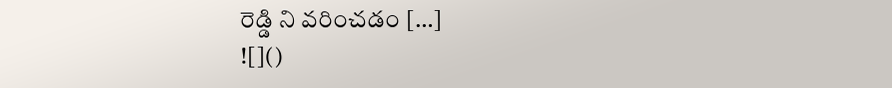రెడ్డి ని వరించడం […]
![]()